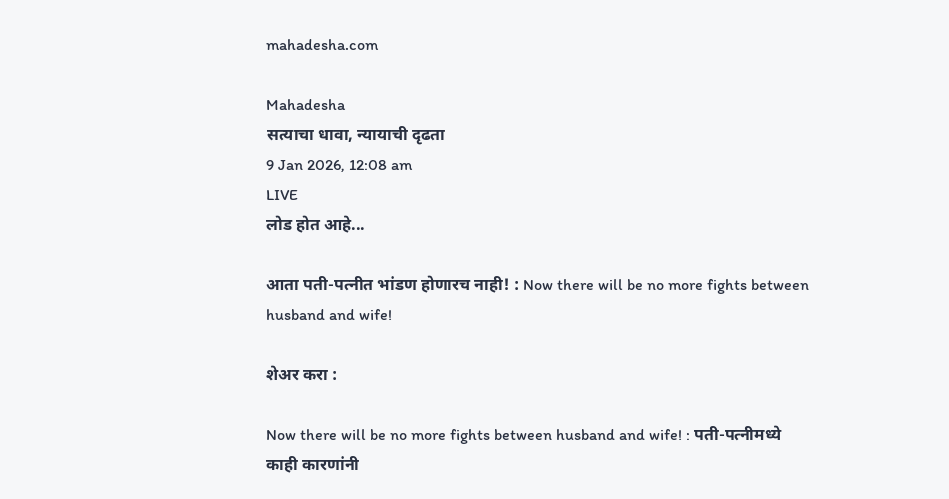mahadesha.com

Mahadesha
सत्याचा धावा, न्यायाची दृढता
9 Jan 2026, 12:08 am
LIVE
लोड होत आहे...

आता पती-पत्नीत भांडण होणारच नाही! : Now there will be no more fights between husband and wife!

शेअर करा :

Now there will be no more fights between husband and wife! : पती-पत्नीमध्ये काही कारणांनी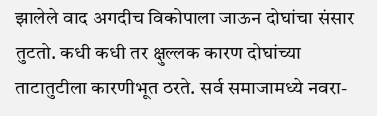झालेले वाद अगदीच विकोपाला जाऊन दोघांचा संसार तुटतो. कधी कधी तर क्षुल्लक कारण दोघांच्या ताटातुटीला कारणीभूत ठरते. सर्व समाजामध्ये नवरा-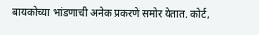बायकोच्या भांडणाची अनेक प्रकरणे समोर येतात. कोर्ट,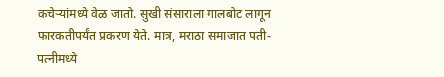कचेऱ्यांमध्ये वेळ जातो. सुखी संसाराला गालबोट लागून फारकतीपर्यंत प्रकरण येते. मात्र, मराठा समाजात पती-पत्नीमध्ये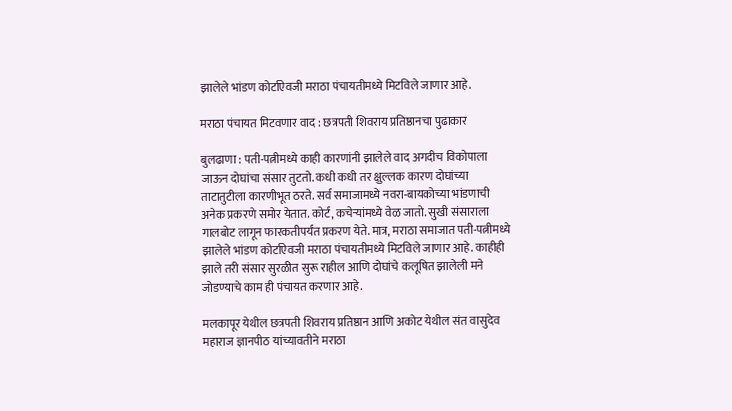झालेले भांडण कोर्टाऐवजी मराठा पंचायतीमध्ये मिटविले जाणार आहे.

मराठा पंचायत मिटवणार वाद : छत्रपती शिवराय प्रतिष्ठानचा पुढाकार

बुलढाणा : पती-पत्नीमध्ये काही कारणांनी झालेले वाद अगदीच विकोपाला जाऊन दोघांचा संसार तुटतो. कधी कधी तर क्षुल्लक कारण दोघांच्या ताटातुटीला कारणीभूत ठरते. सर्व समाजामध्ये नवरा-बायकोच्या भांडणाची अनेक प्रकरणे समोर येतात. कोर्ट, कचेऱ्यांमध्ये वेळ जातो. सुखी संसाराला गालबोट लागून फारकतीपर्यंत प्रकरण येते. मात्र, मराठा समाजात पती-पत्नीमध्ये झालेले भांडण कोर्टाऐवजी मराठा पंचायतीमध्ये मिटविले जाणार आहे. काहीही झाले तरी संसार सुरळीत सुरू राहील आणि दोघांचे कलूषित झालेली मने जोडण्याचे काम ही पंचायत करणार आहे.

मलकापूर येथील छत्रपती शिवराय प्रतिष्ठान आणि अकोट येथील संत वासुदेव महाराज ज्ञानपीठ यांच्यावतीने मराठा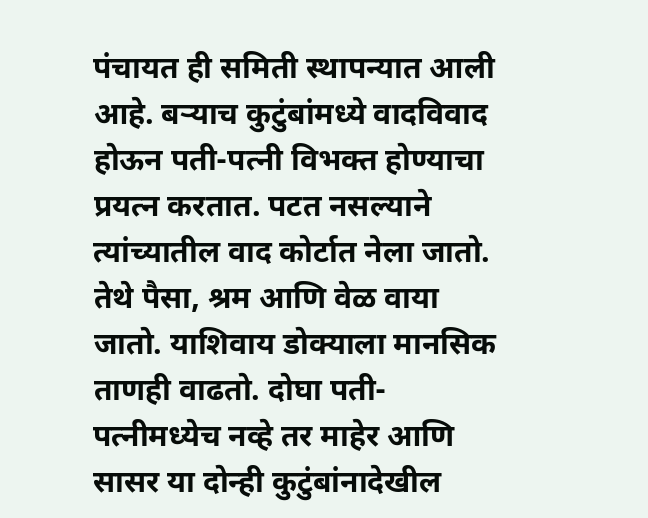पंचायत ही समिती स्थापन्यात आली आहे. बऱ्याच कुटुंबांमध्ये वादविवाद होऊन पती-पत्नी विभक्त होण्याचा प्रयत्न करतात. पटत नसल्याने त्यांच्यातील वाद कोर्टात नेला जातो. तेथे पैसा, श्रम आणि वेळ वाया जातो. याशिवाय डोक्याला मानसिक ताणही वाढतो. दोघा पती-पत्नीमध्येच नव्हे तर माहेर आणि  सासर या दोन्ही कुटुंबांनादेखील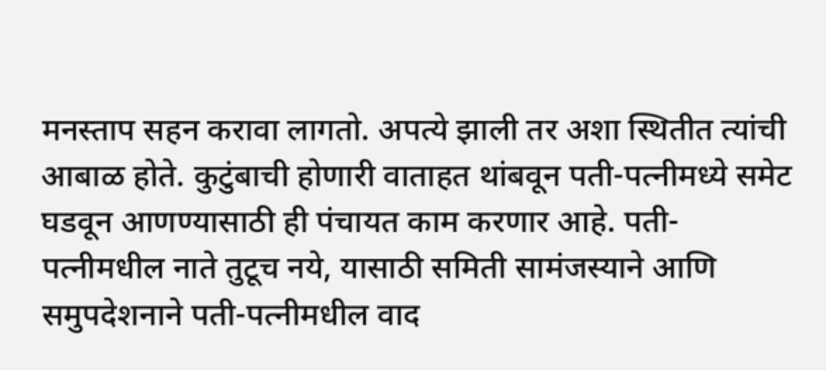मनस्ताप सहन करावा लागतो. अपत्ये झाली तर अशा स्थितीत त्यांची आबाळ होते. कुटुंबाची होणारी वाताहत थांबवून पती-पत्नीमध्ये समेट घडवून आणण्यासाठी ही पंचायत काम करणार आहे. पती-पत्नीमधील नाते तुटूच नये, यासाठी समिती सामंजस्याने आणि समुपदेशनाने पती-पत्नीमधील वाद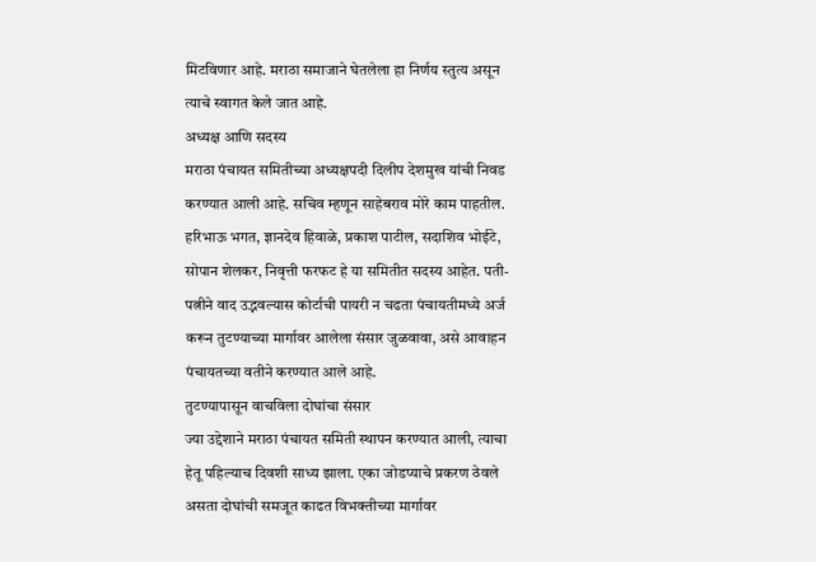मिटविणार आहे. मराठा समाजाने घेतलेला हा निर्णय स्तुत्य असून त्याचे स्वागत केले जात आहे.
अध्यक्ष आणि सदस्य
मराठा पंचायत समितीच्या अध्यक्षपदी दिलीप देशमुख यांची निवड करण्यात आली आहे. सचिव म्हणून साहेबराव मोरे काम पाहतील. हरिभाऊ भगत, ज्ञानदेव हिवाळे, प्रकाश पाटील, सदाशिव भोईटे, सोपान शेलकर, निवृत्ती फरफट हे या समितीत सदस्य आहेत. पती-पत्नीने वाद उद्भवल्यास कोर्टाची पायरी न चढता पंचायतीमध्ये अर्ज करून तुटण्याच्या मार्गावर आलेला संसार जुळवावा, असे आवाहन पंचायतच्या वतीने करण्यात आले आहे.
तुटण्यापासून वाचविला दोघांचा संसार
ज्या उद्देशाने मराठा पंचायत समिती स्थापन करण्यात आली, त्याचा हेतू पहिल्याच दिवशी साध्य झाला. एका जोडप्याचे प्रकरण ठेवले असता दोघांची समजूत काढत विभक्तीच्या मार्गावर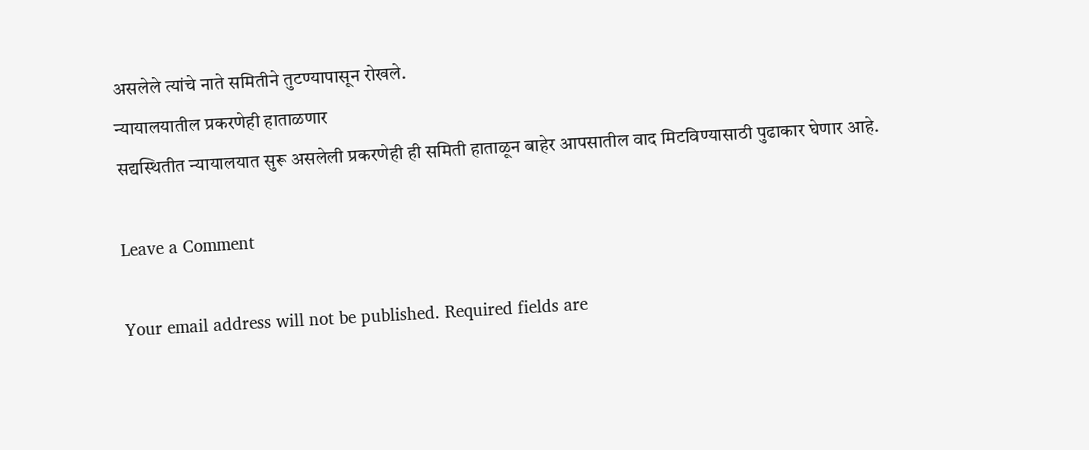असलेले त्यांचे नाते समितीने तुटण्यापासून रोखले.
न्यायालयातील प्रकरणेही हाताळणार
सद्यस्थितीत न्यायालयात सुरू असलेली प्रकरणेही ही समिती हाताळून बाहेर आपसातील वाद मिटविण्यासाठी पुढाकार घेणार आहे.

Leave a Comment

Your email address will not be published. Required fields are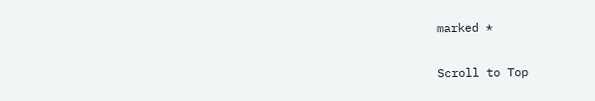marked *

Scroll to Top